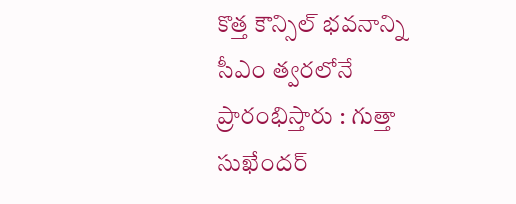కొత్త కౌన్సిల్ భవనాన్ని సీఎం త్వరలోనే ప్రారంభిస్తారు : గుత్తా సుఖేందర్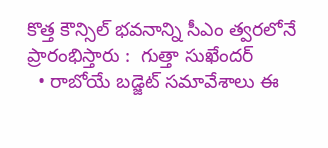కొత్త కౌన్సిల్ భవనాన్ని సీఎం త్వరలోనే ప్రారంభిస్తారు :  గుత్తా సుఖేందర్
  • రాబోయే బడ్జెట్ సమావేశాలు ఈ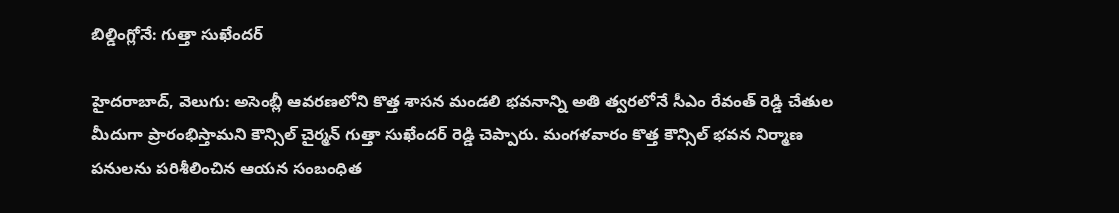బిల్డింగ్లోనే: గుత్తా సుఖేందర్

హైదరాబాద్, వెలుగు: అసెంబ్లీ ఆవరణలోని కొత్త శాసన మండలి భవనాన్ని అతి త్వరలోనే సీఎం రేవంత్ రెడ్డి చేతుల మీదుగా ప్రారంభిస్తామని కౌన్సిల్ చైర్మన్ గుత్తా సుఖేందర్ రెడ్డి చెప్పారు. మంగళవారం కొత్త కౌన్సిల్ భవన నిర్మాణ పనులను పరిశీలించిన ఆయన సంబంధిత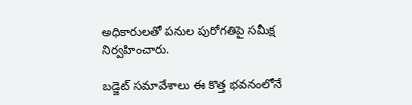అధికారులతో పనుల పురోగతిపై సమీక్ష నిర్వహించారు.

బడ్జెట్ సమావేశాలు ఈ కొత్త భవనంలోనే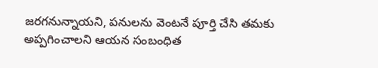జరగనున్నాయని, పనులను వెంటనే పూర్తి చేసి తమకు అప్పగించాలని ఆయన సంబంధిత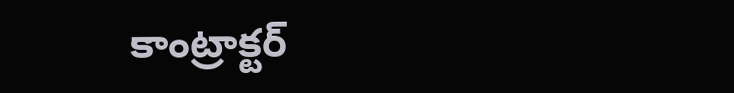కాంట్రాక్టర్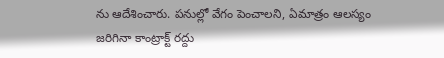ను ఆదేశించారు. పనుల్లో వేగం పెంచాలని, ఏమాత్రం ఆలస్యం జరిగినా కాంట్రాక్ట్ రద్దు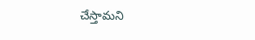చేస్తామని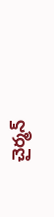చైర్మన్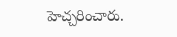హెచ్చరించారు.